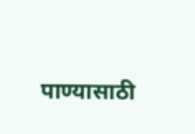पाण्यासाठी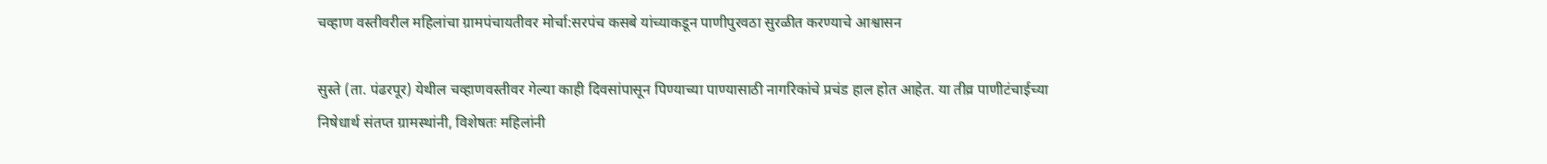चव्हाण वस्तीवरील महिलांचा ग्रामपंचायतीवर मोर्चा:सरपंच कसबे यांच्याकडून पाणीपुरवठा सुरळीत करण्याचे आश्वासन

सुस्ते (ता. पंढरपूर) येथील चव्हाणवस्तीवर गेल्या काही दिवसांपासून पिण्याच्या पाण्यासाठी नागरिकांचे प्रचंड हाल होत आहेत. या तीव्र पाणीटंचाईच्या निषेधार्थ संतप्त ग्रामस्थांनी, विशेषतः महिलांनी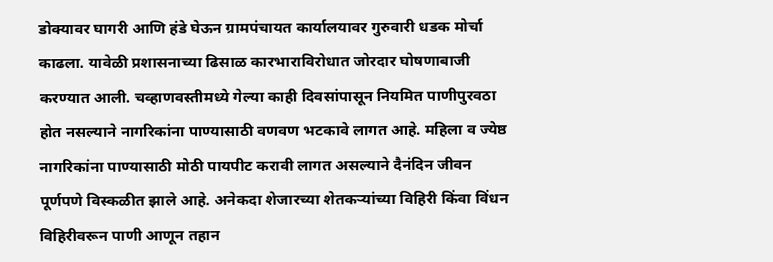डोक्यावर घागरी आणि हंडे घेऊन ग्रामपंचायत कार्यालयावर गुरुवारी धडक मोर्चा काढला. यावेळी प्रशासनाच्या ढिसाळ कारभाराविरोधात जोरदार घोषणाबाजी करण्यात आली. चव्हाणवस्तीमध्ये गेल्या काही दिवसांपासून नियमित पाणीपुरवठा होत नसल्याने नागरिकांना पाण्यासाठी वणवण भटकावे लागत आहे. महिला व ज्येष्ठ नागरिकांना पाण्यासाठी मोठी पायपीट करावी लागत असल्याने दैनंदिन जीवन पूर्णपणे विस्कळीत झाले आहे. अनेकदा शेजारच्या शेतकऱ्यांच्या विहिरी किंवा विंधन विहिरीवरून पाणी आणून तहान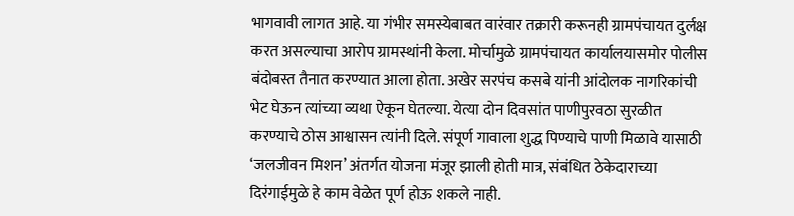भागवावी लागत आहे. या गंभीर समस्येबाबत वारंवार तक्रारी करूनही ग्रामपंचायत दुर्लक्ष करत असल्याचा आरोप ग्रामस्थांनी केला. मोर्चामुळे ग्रामपंचायत कार्यालयासमोर पोलीस बंदोबस्त तैनात करण्यात आला होता. अखेर सरपंच कसबे यांनी आंदोलक नागरिकांची भेट घेऊन त्यांच्या व्यथा ऐकून घेतल्या. येत्या दोन दिवसांत पाणीपुरवठा सुरळीत करण्याचे ठोस आश्वासन त्यांनी दिले. संपूर्ण गावाला शुद्ध पिण्याचे पाणी मिळावे यासाठी ‘जलजीवन मिशन’ अंतर्गत योजना मंजूर झाली होती मात्र, संबंधित ठेकेदाराच्या दिरंगाईमुळे हे काम वेळेत पूर्ण होऊ शकले नाही.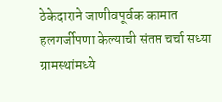ठेकेदाराने जाणीवपूर्वक कामात हलगर्जीपणा केल्याची संतप्त चर्चा सध्या ग्रामस्थांमध्ये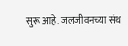सुरू आहे. जलजीवनच्या संथ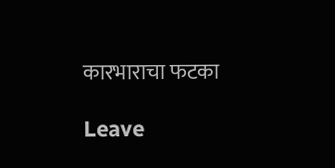कारभाराचा फटका

Leave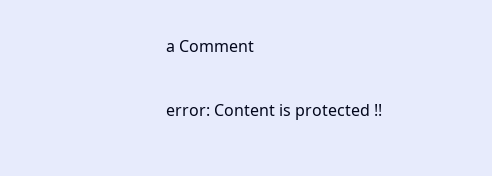a Comment

error: Content is protected !!